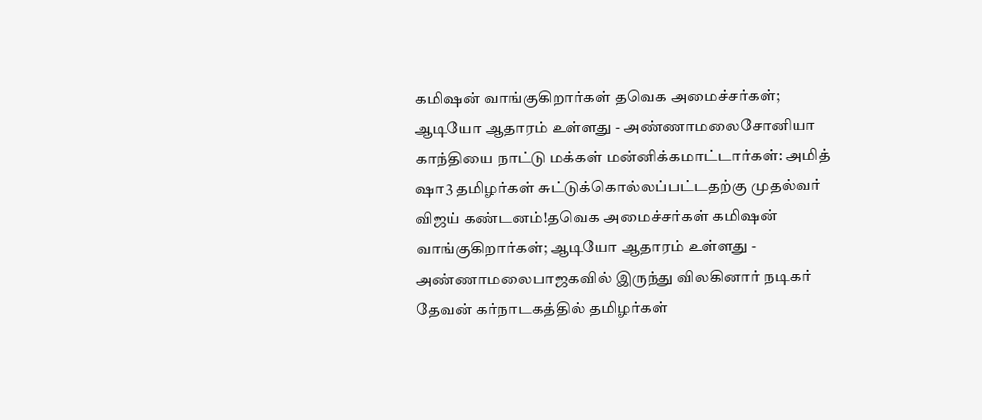கமிஷன் வாங்குகிறார்கள் தவெக அமைச்சர்கள்; ஆடியோ ஆதாரம் உள்ளது - அண்ணாமலைசோனியா காந்தியை நாட்டு மக்கள் மன்னிக்கமாட்டார்கள்: அமித் ஷா3 தமிழர்கள் சுட்டுக்கொல்லப்பட்டதற்கு முதல்வர் விஜய் கண்டனம்!தவெக அமைச்சர்கள் கமிஷன் வாங்குகிறார்கள்; ஆடியோ ஆதாரம் உள்ளது - அண்ணாமலைபாஜகவில் இருந்து விலகினார் நடிகர் தேவன் கர்நாடகத்தில் தமிழர்கள்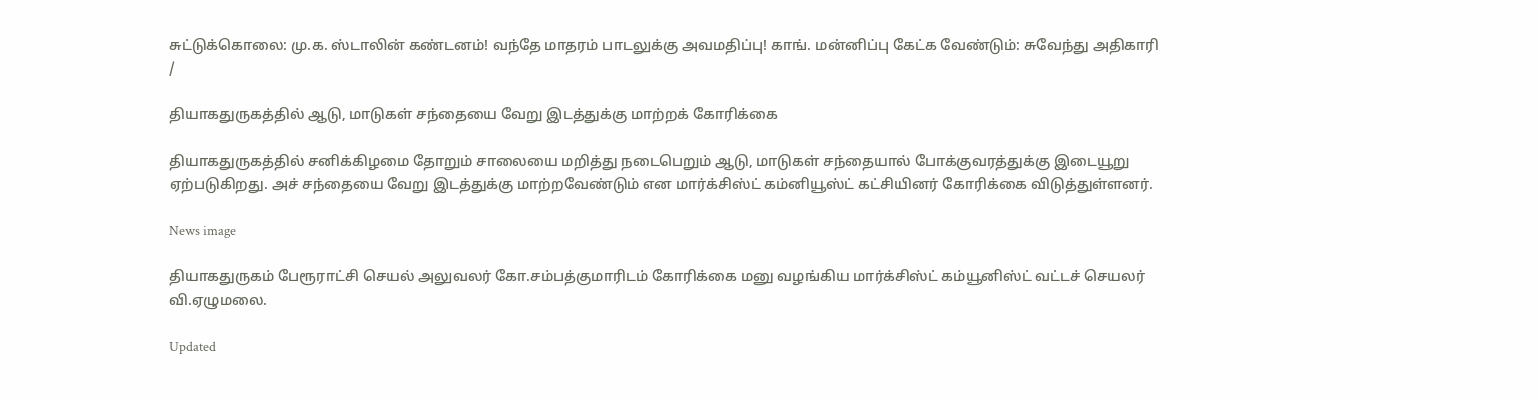சுட்டுக்கொலை: மு.க. ஸ்டாலின் கண்டனம்! வந்தே மாதரம் பாடலுக்கு அவமதிப்பு! காங். மன்னிப்பு கேட்க வேண்டும்: சுவேந்து அதிகாரி
/

தியாகதுருகத்தில் ஆடு, மாடுகள் சந்தையை வேறு இடத்துக்கு மாற்றக் கோரிக்கை

தியாகதுருகத்தில் சனிக்கிழமை தோறும் சாலையை மறித்து நடைபெறும் ஆடு, மாடுகள் சந்தையால் போக்குவரத்துக்கு இடையூறு ஏற்படுகிறது. அச் சந்தையை வேறு இடத்துக்கு மாற்றவேண்டும் என மார்க்சிஸ்ட் கம்னியூஸ்ட் கட்சியினர் கோரிக்கை விடுத்துள்ளனர்.

News image

தியாகதுருகம் பேரூராட்சி செயல் அலுவலர் கோ.சம்பத்குமாரிடம் கோரிக்கை மனு வழங்கிய மார்க்சிஸ்ட் கம்யூனிஸ்ட் வட்டச் செயலர் வி.ஏழுமலை.

Updated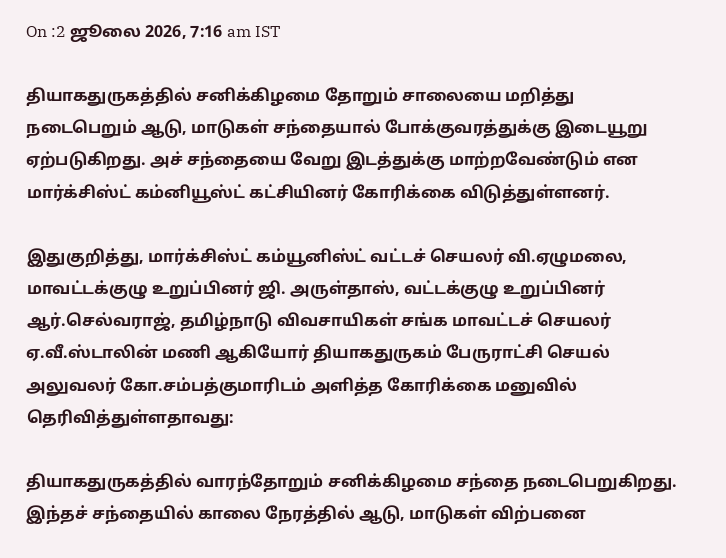On :2 ஜூலை 2026, 7:16 am IST

தியாகதுருகத்தில் சனிக்கிழமை தோறும் சாலையை மறித்து நடைபெறும் ஆடு, மாடுகள் சந்தையால் போக்குவரத்துக்கு இடையூறு ஏற்படுகிறது. அச் சந்தையை வேறு இடத்துக்கு மாற்றவேண்டும் என மார்க்சிஸ்ட் கம்னியூஸ்ட் கட்சியினர் கோரிக்கை விடுத்துள்ளனர்.

இதுகுறித்து, மார்க்சிஸ்ட் கம்யூனிஸ்ட் வட்டச் செயலர் வி.ஏழுமலை, மாவட்டக்குழு உறுப்பினர் ஜி. அருள்தாஸ், வட்டக்குழு உறுப்பினர் ஆர்.செல்வராஜ், தமிழ்நாடு விவசாயிகள் சங்க மாவட்டச் செயலர் ஏ.வீ.ஸ்டாலின் மணி ஆகியோர் தியாகதுருகம் பேருராட்சி செயல் அலுவலர் கோ.சம்பத்குமாரிடம் அளித்த கோரிக்கை மனுவில் தெரிவித்துள்ளதாவது:

தியாகதுருகத்தில் வாரந்தோறும் சனிக்கிழமை சந்தை நடைபெறுகிறது. இந்தச் சந்தையில் காலை நேரத்தில் ஆடு, மாடுகள் விற்பனை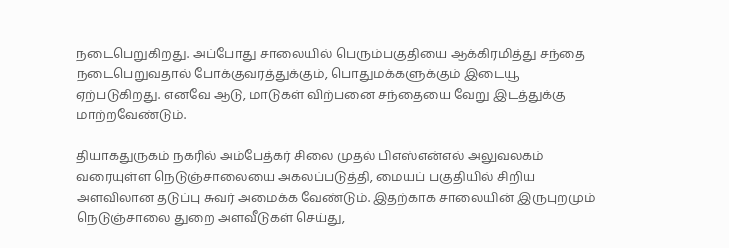நடைபெறுகிறது. அப்போது சாலையில் பெரும்பகுதியை ஆக்கிரமித்து சந்தை நடைபெறுவதால் போக்குவரத்துக்கும், பொதுமக்களுக்கும் இடையூ ஏற்படுகிறது. எனவே ஆடு, மாடுகள் விற்பனை சந்தையை வேறு இடத்துக்கு மாற்றவேண்டும்.

தியாகதுருகம் நகரில் அம்பேத்கர் சிலை முதல் பிஎஸ்என்எல் அலுவலகம் வரையுள்ள நெடுஞ்சாலையை அகலப்படுத்தி, மையப் பகுதியில் சிறிய அளவிலான தடுப்பு சுவர் அமைக்க வேண்டும். இதற்காக சாலையின் இருபுறமும் நெடுஞ்சாலை துறை அளவீடுகள் செய்து,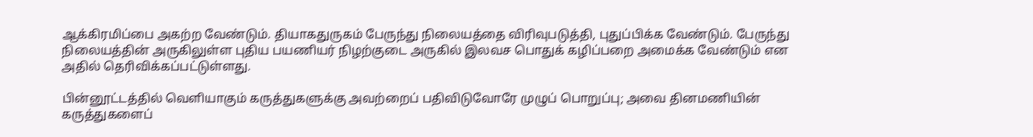ஆக்கிரமிப்பை அகற்ற வேண்டும். தியாகதுருகம் பேருந்து நிலையத்தை விரிவுபடுத்தி, புதுப்பிக்க வேண்டும். பேருந்து நிலையத்தின் அருகிலுள்ள புதிய பயணியர் நிழற்குடை அருகில் இலவச பொதுக் கழிப்பறை அமைக்க வேண்டும் என அதில் தெரிவிக்கப்பட்டுள்ளது.

பின்னூட்டத்தில் வெளியாகும் கருத்துகளுக்கு அவற்றைப் பதிவிடுவோரே முழுப் பொறுப்பு; அவை தினமணியின் கருத்துகளைப்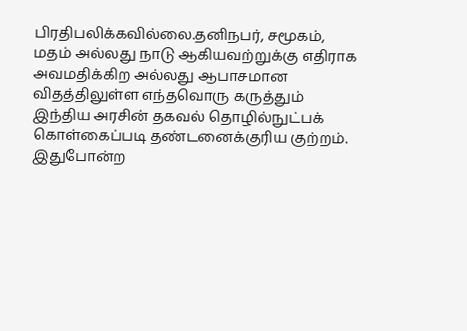பிரதிபலிக்கவில்லை.தனிநபர், சமூகம், மதம் அல்லது நாடு ஆகியவற்றுக்கு எதிராக அவமதிக்கிற அல்லது ஆபாசமான விதத்திலுள்ள எந்தவொரு கருத்தும் இந்திய அரசின் தகவல் தொழில்நுட்பக் கொள்கைப்படி தண்டனைக்குரிய குற்றம். இதுபோன்ற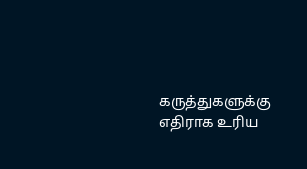கருத்துகளுக்கு எதிராக உரிய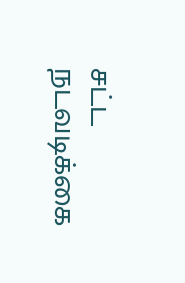சட்ட நடவடிக்கை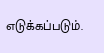எடுக்கப்படும்.